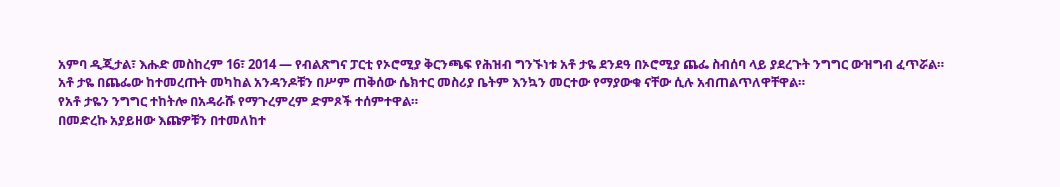አምባ ዲጂታል፣ እሑድ መስከረም 16፣ 2014 ― የብልጽግና ፓርቲ የኦሮሚያ ቅርንጫፍ የሕዝብ ግንኙነቱ አቶ ታዬ ደንደዓ በኦሮሚያ ጨፌ ስብሰባ ላይ ያደረጉት ንግግር ውዝግብ ፈጥሯል።
አቶ ታዬ በጨፌው ከተመረጡት መካከል አንዳንዶቹን በሥም ጠቅሰው ሴክተር መስሪያ ቤትም እንኳን መርተው የማያውቁ ናቸው ሲሉ አብጠልጥለዋቸዋል።
የአቶ ታዬን ንግግር ተከትሎ በአዳራሹ የማጉረምረም ድምጾች ተሰምተዋል።
በመድረኩ አያይዘው እጩዎቹን በተመለከተ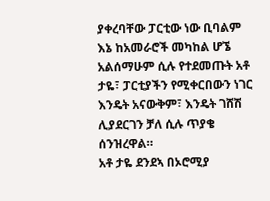ያቀረባቸው ፓርቲው ነው ቢባልም እኔ ከአመራሮች መካከል ሆኜ አልሰማሁም ሲሉ የተደመጡት አቶ ታዬ፣ ፓርቲያችን የሚቀርበውን ነገር እንዴት አናውቅም፣ እንዴት ገሸሽ ሊያደርገን ቻለ ሲሉ ጥያቄ ሰንዝረዋል።
አቶ ታዬ ደንደኣ በኦሮሚያ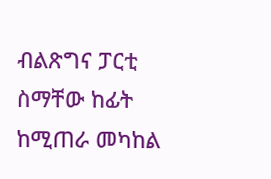ብልጽግና ፓርቲ ስማቸው ከፊት ከሚጠራ መካከል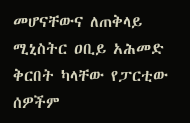መሆናቸውና ለጠቅላይ ሚኒስትር ዐቢይ አሕመድ ቅርበት ካላቸው የፓርቲው ሰዎችም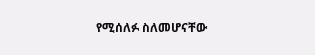የሚሰለፉ ስለመሆናቸው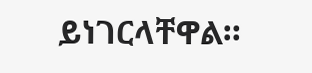ይነገርላቸዋል።